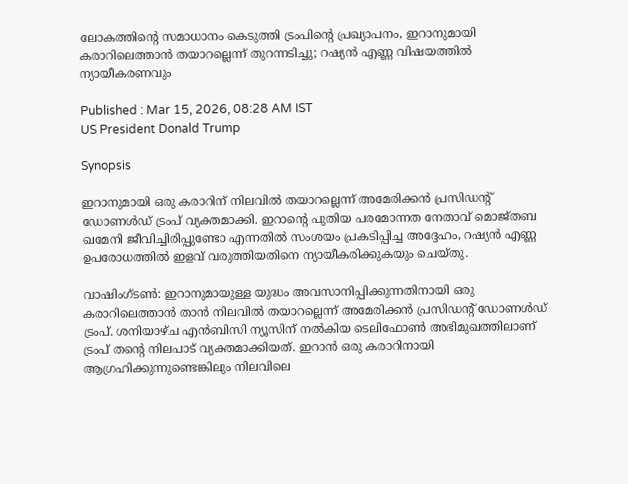ലോകത്തിന്‍റെ സമാധാനം കെടുത്തി ട്രംപിന്‍റെ പ്രഖ്യാപനം, ഇറാനുമായി കരാറിലെത്താൻ തയാറല്ലെന്ന് തുറന്നടിച്ചു; റഷ്യൻ എണ്ണ വിഷയത്തിൽ ന്യായീകരണവും

Published : Mar 15, 2026, 08:28 AM IST
US President Donald Trump

Synopsis

ഇറാനുമായി ഒരു കരാറിന് നിലവിൽ തയാറല്ലെന്ന് അമേരിക്കൻ പ്രസിഡന്‍റ് ഡോണൾഡ് ട്രംപ് വ്യക്തമാക്കി. ഇറാന്‍റെ പുതിയ പരമോന്നത നേതാവ് മൊജ്തബ ഖമേനി ജീവിച്ചിരിപ്പുണ്ടോ എന്നതിൽ സംശയം പ്രകടിപ്പിച്ച അദ്ദേഹം, റഷ്യൻ എണ്ണ ഉപരോധത്തിൽ ഇളവ് വരുത്തിയതിനെ ന്യായീകരിക്കുകയും ചെയ്തു.

വാഷിംഗ്ടൺ: ഇറാനുമായുള്ള യുദ്ധം അവസാനിപ്പിക്കുന്നതിനായി ഒരു കരാറിലെത്താൻ താൻ നിലവിൽ തയാറല്ലെന്ന് അമേരിക്കൻ പ്രസിഡന്‍റ് ഡോണൾഡ് ട്രംപ്. ശനിയാഴ്ച എൻബിസി ന്യൂസിന് നൽകിയ ടെലിഫോൺ അഭിമുഖത്തിലാണ് ട്രംപ് തന്‍റെ നിലപാട് വ്യക്തമാക്കിയത്. ഇറാൻ ഒരു കരാറിനായി ആഗ്രഹിക്കുന്നുണ്ടെങ്കിലും നിലവിലെ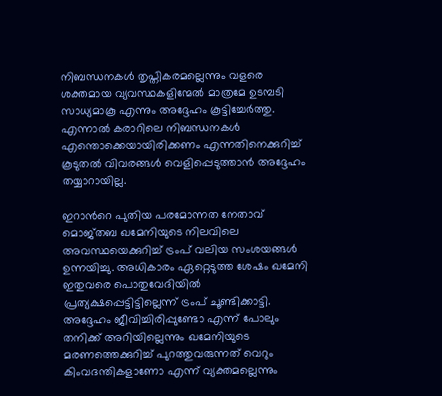നിബന്ധനകൾ തൃപ്തികരമല്ലെന്നും വളരെ ശക്തമായ വ്യവസ്ഥകളിന്മേൽ മാത്രമേ ഉടമ്പടി സാധ്യമാകൂ എന്നും അദ്ദേഹം കൂട്ടിച്ചേർത്തു. എന്നാൽ കരാറിലെ നിബന്ധനകൾ എന്തൊക്കെയായിരിക്കണം എന്നതിനെക്കുറിച്ച് കൂടുതൽ വിവരങ്ങൾ വെളിപ്പെടുത്താൻ അദ്ദേഹം തയ്യാറായില്ല.

ഇറാന്‍റെ പുതിയ പരമോന്നത നേതാവ് മൊജ്തബ ഖമേനിയുടെ നിലവിലെ അവസ്ഥയെക്കുറിച്ച് ട്രംപ് വലിയ സംശയങ്ങൾ ഉന്നയിച്ചു. അധികാരം ഏറ്റെടുത്ത ശേഷം ഖമേനി ഇതുവരെ പൊതുവേദിയിൽ പ്രത്യക്ഷപ്പെട്ടിട്ടില്ലെന്ന് ട്രംപ് ചൂണ്ടിക്കാട്ടി. അദ്ദേഹം ജീവിച്ചിരിപ്പുണ്ടോ എന്ന് പോലും തനിക്ക് അറിയില്ലെന്നും ഖമേനിയുടെ മരണത്തെക്കുറിച്ച് പുറത്തുവരുന്നത് വെറും കിംവദന്തികളാണോ എന്ന് വ്യക്തമല്ലെന്നും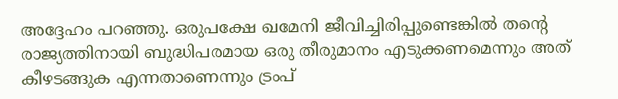അദ്ദേഹം പറഞ്ഞു. ഒരുപക്ഷേ ഖമേനി ജീവിച്ചിരിപ്പുണ്ടെങ്കിൽ തന്‍റെ രാജ്യത്തിനായി ബുദ്ധിപരമായ ഒരു തീരുമാനം എടുക്കണമെന്നും അത് കീഴടങ്ങുക എന്നതാണെന്നും ട്രംപ്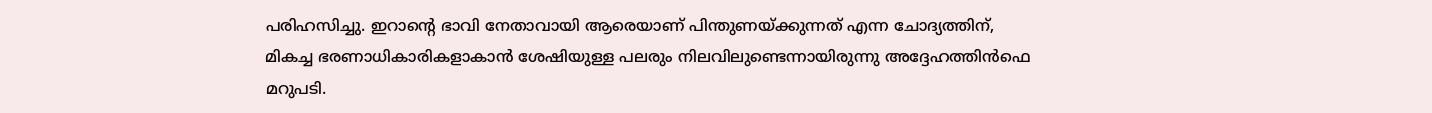പരിഹസിച്ചു. ഇറാന്‍റെ ഭാവി നേതാവായി ആരെയാണ് പിന്തുണയ്ക്കുന്നത് എന്ന ചോദ്യത്തിന്, മികച്ച ഭരണാധികാരികളാകാൻ ശേഷിയുള്ള പലരും നിലവിലുണ്ടെന്നായിരുന്നു അദ്ദേഹത്തിന്‍ഫെ മറുപടി.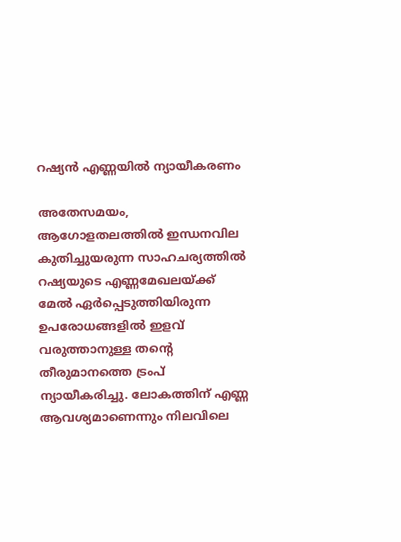റഷ്യൻ എണ്ണയിൽ ന്യായീകരണം

അതേസമയം, ആഗോളതലത്തിൽ ഇന്ധനവില കുതിച്ചുയരുന്ന സാഹചര്യത്തിൽ റഷ്യയുടെ എണ്ണമേഖലയ്ക്ക് മേൽ ഏർപ്പെടുത്തിയിരുന്ന ഉപരോധങ്ങളിൽ ഇളവ് വരുത്താനുള്ള തന്‍റെ തീരുമാനത്തെ ട്രംപ് ന്യായീകരിച്ചു. ലോകത്തിന് എണ്ണ ആവശ്യമാണെന്നും നിലവിലെ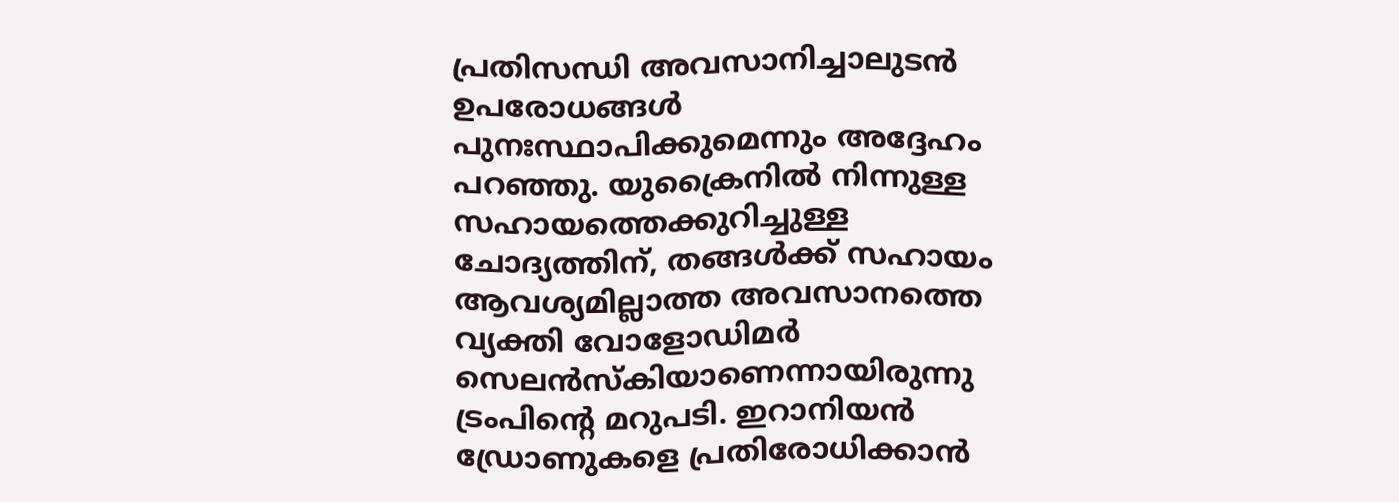പ്രതിസന്ധി അവസാനിച്ചാലുടൻ ഉപരോധങ്ങൾ പുനഃസ്ഥാപിക്കുമെന്നും അദ്ദേഹം പറഞ്ഞു. യുക്രൈനിൽ നിന്നുള്ള സഹായത്തെക്കുറിച്ചുള്ള ചോദ്യത്തിന്, തങ്ങൾക്ക് സഹായം ആവശ്യമില്ലാത്ത അവസാനത്തെ വ്യക്തി വോളോഡിമർ സെലൻസ്‌കിയാണെന്നായിരുന്നു ട്രംപിന്‍റെ മറുപടി. ഇറാനിയൻ ഡ്രോണുകളെ പ്രതിരോധിക്കാൻ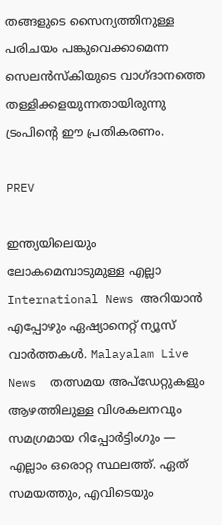തങ്ങളുടെ സൈന്യത്തിനുള്ള പരിചയം പങ്കുവെക്കാമെന്ന സെലൻസ്‌കിയുടെ വാഗ്ദാനത്തെ തള്ളിക്കളയുന്നതായിരുന്നു ട്രംപിന്‍റെ ഈ പ്രതികരണം.

PREV

ഇന്ത്യയിലെയും ലോകമെമ്പാടുമുള്ള എല്ലാ International News അറിയാൻ എപ്പോഴും ഏഷ്യാനെറ്റ് ന്യൂസ് വാർത്തകൾ. Malayalam Live News  തത്സമയ അപ്‌ഡേറ്റുകളും ആഴത്തിലുള്ള വിശകലനവും സമഗ്രമായ റിപ്പോർട്ടിംഗും — എല്ലാം ഒരൊറ്റ സ്ഥലത്ത്. ഏത് സമയത്തും, എവിടെയും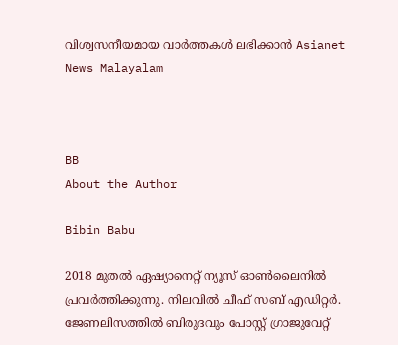വിശ്വസനീയമായ വാർത്തകൾ ലഭിക്കാൻ Asianet News Malayalam



BB
About the Author

Bibin Babu

2018 മുതല്‍ ഏഷ്യാനെറ്റ് ന്യൂസ് ഓണ്‍ലൈനില്‍ പ്രവര്‍ത്തിക്കുന്നു. നിലവില്‍ ചീഫ് സബ് എഡിറ്റർ. ജേണലിസത്തില്‍ ബിരുദവും പോസ്റ്റ് ഗ്രാജുവേറ്റ്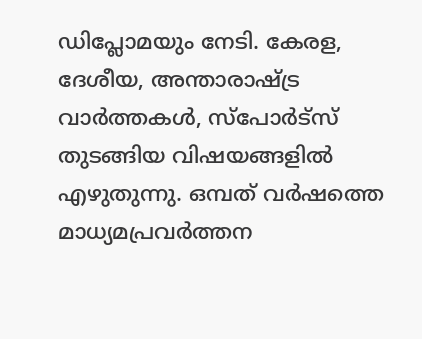ഡിപ്ലോമയും നേടി. കേരള, ദേശീയ, അന്താരാഷ്ട്ര വാര്‍ത്തകള്‍, സ്പോര്‍ട്സ് തുടങ്ങിയ വിഷയങ്ങളില്‍ എഴുതുന്നു. ഒമ്പത് വര്‍ഷത്തെ മാധ്യമപ്രവര്‍ത്തന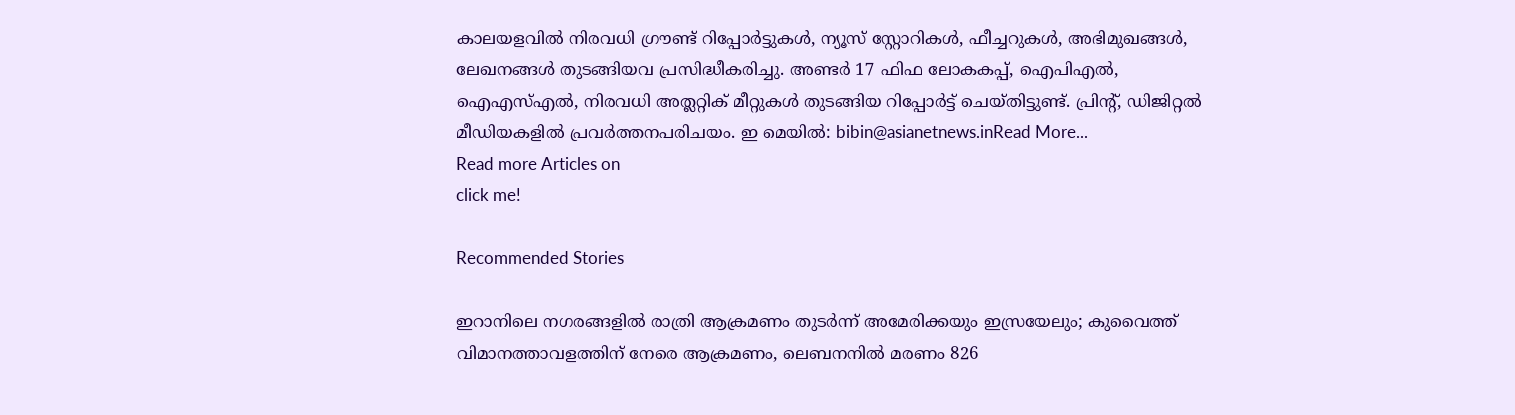കാലയളവില്‍ നിരവധി ഗ്രൗണ്ട് റിപ്പോര്‍ട്ടുകള്‍, ന്യൂസ് സ്റ്റോറികള്‍, ഫീച്ചറുകള്‍, അഭിമുഖങ്ങള്‍, ലേഖനങ്ങള്‍ തുടങ്ങിയവ പ്രസിദ്ധീകരിച്ചു. അണ്ടര്‍ 17 ഫിഫ ലോകകപ്പ്, ഐപിഎൽ, ഐഎസ്എൽ, നിരവധി അത്ലറ്റിക് മീറ്റുകൾ തുടങ്ങിയ റിപ്പോര്‍ട്ട് ചെയ്തിട്ടുണ്ട്. പ്രിന്‍റ്, ഡിജിറ്റല്‍ മീഡിയകളില്‍ പ്രവര്‍ത്തനപരിചയം. ഇ മെയില്‍: bibin@asianetnews.inRead More...
Read more Articles on
click me!

Recommended Stories

ഇറാനിലെ നഗരങ്ങളിൽ രാത്രി ആക്രമണം തുട‍ർന്ന് അമേരിക്കയും ഇസ്രയേലും; കുവൈത്ത് വിമാനത്താവളത്തിന് നേരെ ആക്രമണം, ലെബനനിൽ മരണം 826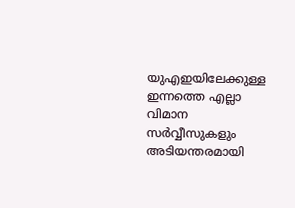യുഎഇയിലേക്കുള്ള ഇന്നത്തെ എല്ലാ വിമാന സർവ്വീസുകളും അടിയന്തരമായി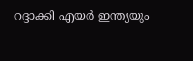റദ്ദാക്കി എയർ ഇന്ത്യയും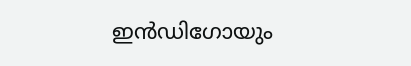ഇൻഡിഗോയും